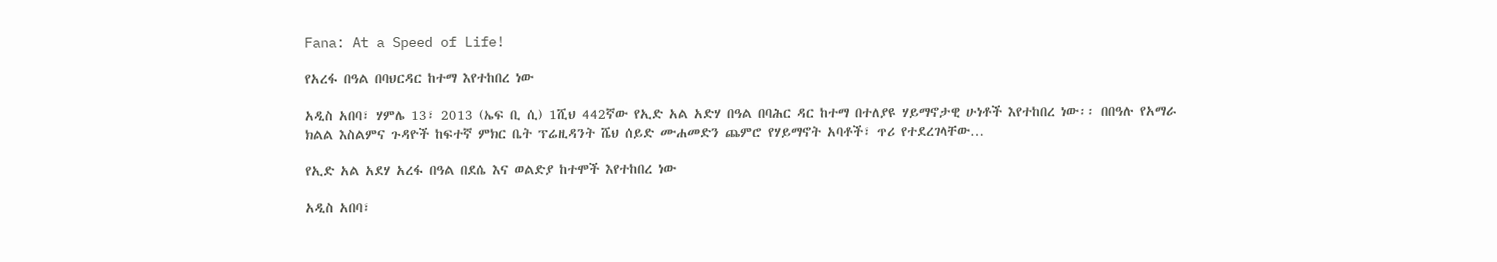Fana: At a Speed of Life!

የአረፋ በዓል በባህርዳር ከተማ እየተከበረ ነው

አዲስ አበባ፣ ሃምሌ 13፣ 2013 (ኤፍ ቢ ሲ) 1ሺህ 442ኛው የኢድ አል አድሃ በዓል በባሕር ዳር ከተማ በተለያዩ ሃይማኖታዊ ሁነቶች እየተከበረ ነው፡፡ በበዓሉ የአማራ ክልል እስልምና ጉዳዮች ከፍተኛ ምክር ቤት ፕሬዚዳንት ሼህ ሰይድ ሙሐመድን ጨምሮ የሃይማኖት አባቶች፣ ጥሪ የተደረገላቸው…

የኢድ አል አደሃ አረፋ በዓል በደሴ እና ወልድያ ከተሞች እየተከበረ ነው

አዲስ አበባ፣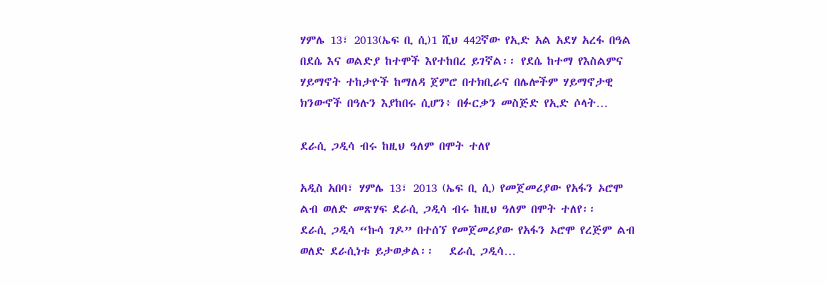ሃምሌ 13፣ 2013(ኤፍ ቢ ሲ)1 ሺህ 442ኛው የኢድ አል አደሃ አረፋ በዓል በደሴ እና ወልድያ ከተሞች እየተከበረ ይገኛል፡፡ የደሴ ከተማ የእስልምና ሃይማኖት ተከታዮች ከማለዳ ጀምሮ በተክቢራና በሌሎችም ሃይማኖታዊ ክንውኖች በዓሉን እያከበሩ ሲሆን፥ በፉርቃን መስጅድ የኢድ ሶላት…

ደራሲ ጋዲሳ ብሩ ከዚህ ዓለም በሞት ተለየ

አዲስ አበባ፣ ሃምሌ 13፣ 2013 (ኤፍ ቢ ሲ) የመጀመሪያው የአፋን ኦሮሞ ልብ ወለድ መጽሃፍ ደራሲ ጋዲሳ ብሩ ከዚህ ዓለም በሞት ተለየ፡፡   ደራሲ ጋዲሳ “ኩሳ ገዶ” በተሰኘ የመጀመሪያው የአፋን ኦሮሞ የረጅም ልብ ወለድ ደራሲነቱ ይታወቃል፡፡   ደራሲ ጋዲሳ…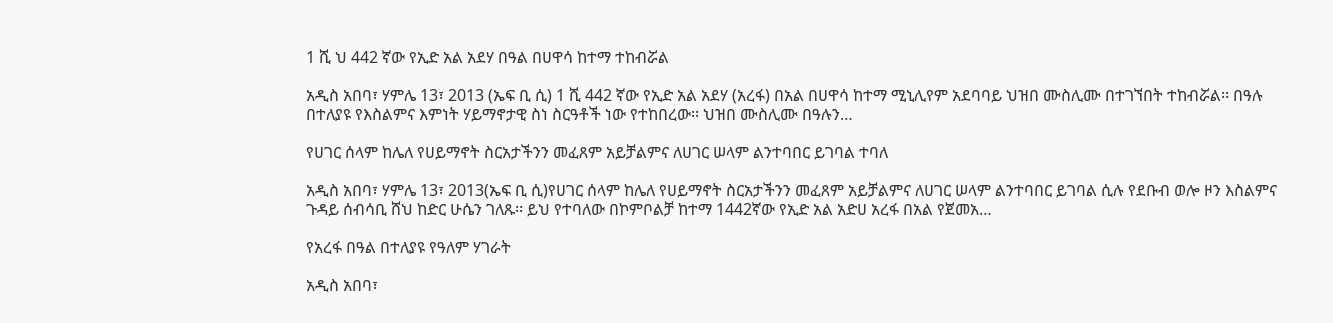1 ሺ ህ 442 ኛው የኢድ አል አደሃ በዓል በሀዋሳ ከተማ ተከብሯል

አዲስ አበባ፣ ሃምሌ 13፣ 2013 (ኤፍ ቢ ሲ) 1 ሺ 442 ኛው የኢድ አል አደሃ (አረፋ) በአል በሀዋሳ ከተማ ሚኒሊየም አደባባይ ህዝበ ሙስሊሙ በተገኘበት ተከብሯል፡፡ በዓሉ በተለያዩ የእስልምና እምነት ሃይማኖታዊ ስነ ስርዓቶች ነው የተከበረው፡፡ ህዝበ ሙስሊሙ በዓሉን…

የሀገር ሰላም ከሌለ የሀይማኖት ስርአታችንን መፈጸም አይቻልምና ለሀገር ሠላም ልንተባበር ይገባል ተባለ

አዲስ አበባ፣ ሃምሌ 13፣ 2013(ኤፍ ቢ ሲ)የሀገር ሰላም ከሌለ የሀይማኖት ስርአታችንን መፈጸም አይቻልምና ለሀገር ሠላም ልንተባበር ይገባል ሲሉ የደቡብ ወሎ ዞን እስልምና ጉዳይ ሰብሳቢ ሸህ ከድር ሁሴን ገለጹ፡፡ ይህ የተባለው በኮምቦልቻ ከተማ 1442ኛው የኢድ አል አድሀ አረፋ በአል የጀመአ…

የአረፋ በዓል በተለያዩ የዓለም ሃገራት

አዲስ አበባ፣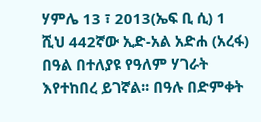ሃምሌ 13 ፣ 2013(ኤፍ ቢ ሲ) 1 ሺህ 442ኛው ኢድ-አል አድሐ (አረፋ) በዓል በተለያዩ የዓለም ሃገራት እየተከበረ ይገኛል፡፡ በዓሉ በድምቀት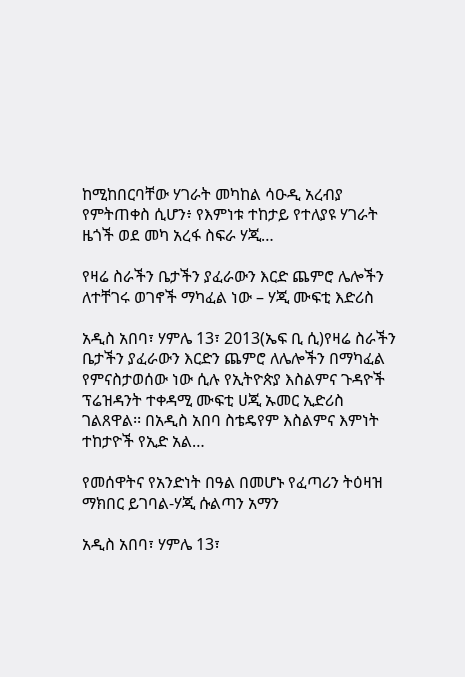ከሚከበርባቸው ሃገራት መካከል ሳዑዲ አረብያ የምትጠቀስ ሲሆን፥ የእምነቱ ተከታይ የተለያዩ ሃገራት ዜጎች ወደ መካ አረፋ ስፍራ ሃጂ…

የዛሬ ስራችን ቤታችን ያፈራውን እርድ ጨምሮ ሌሎችን ለተቸገሩ ወገኖች ማካፈል ነው – ሃጂ ሙፍቲ እድሪስ

አዲስ አበባ፣ ሃምሌ 13፣ 2013(ኤፍ ቢ ሲ)የዛሬ ስራችን ቤታችን ያፈራውን እርድን ጨምሮ ለሌሎችን በማካፈል የምናስታወሰው ነው ሲሉ የኢትዮጵያ እስልምና ጉዳዮች ፕሬዝዳንት ተቀዳሚ ሙፍቲ ሀጂ ኡመር ኢድሪስ ገልጸዋል፡፡ በአዲስ አበባ ስቴዴየም እስልምና እምነት ተከታዮች የኢድ አል…

የመሰዋትና የአንድነት በዓል በመሆኑ የፈጣሪን ትዕዛዝ ማክበር ይገባል-ሃጂ ሱልጣን አማን

አዲስ አበባ፣ ሃምሌ 13፣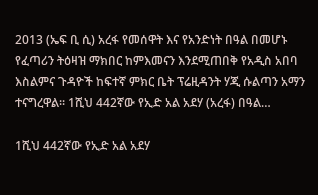2013 (ኤፍ ቢ ሲ) አረፋ የመሰዋት እና የአንድነት በዓል በመሆኑ የፈጣሪን ትዕዛዝ ማክበር ከምእመናን እንደሚጠበቅ የአዲስ አበባ እስልምና ጉዳዮች ከፍተኛ ምክር ቤት ፕሬዚዳንት ሃጂ ሱልጣን አማን ተናግረዋል፡፡ 1ሺህ 442ኛው የኢድ አል አደሃ (አረፋ) በዓል…

1ሺህ 442ኛው የኢድ አል አደሃ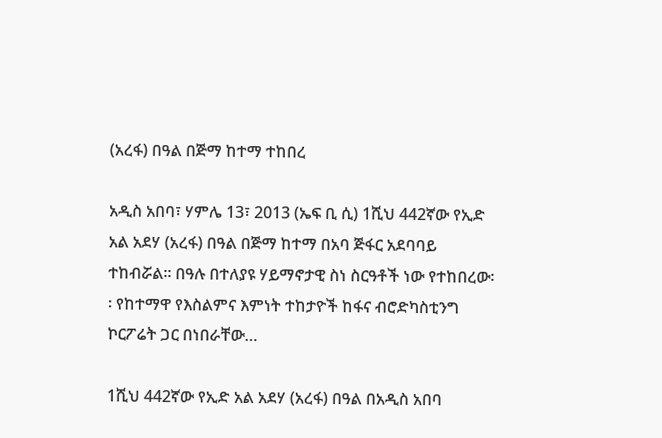(አረፋ) በዓል በጅማ ከተማ ተከበረ

አዲስ አበባ፣ ሃምሌ 13፣ 2013 (ኤፍ ቢ ሲ) 1ሺህ 442ኛው የኢድ አል አደሃ (አረፋ) በዓል በጅማ ከተማ በአባ ጅፋር አደባባይ ተከብሯል፡፡ በዓሉ በተለያዩ ሃይማኖታዊ ስነ ስርዓቶች ነው የተከበረው፡፡ የከተማዋ የእስልምና እምነት ተከታዮች ከፋና ብሮድካስቲንግ ኮርፖሬት ጋር በነበራቸው…

1ሺህ 442ኛው የኢድ አል አደሃ (አረፋ) በዓል በአዲስ አበባ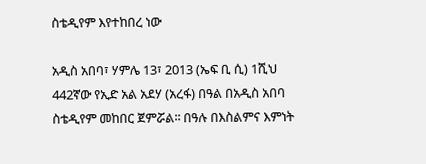ስቴዲየም እየተከበረ ነው

አዲስ አበባ፣ ሃምሌ 13፣ 2013 (ኤፍ ቢ ሲ) 1ሺህ 442ኛው የኢድ አል አደሃ (አረፋ) በዓል በአዲስ አበባ ስቴዲየም መከበር ጀምሯል፡፡ በዓሉ በእስልምና እምነት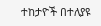ተከታዮች በተለያዩ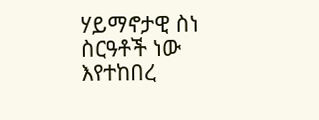ሃይማኖታዊ ስነ ስርዓቶች ነው እየተከበረ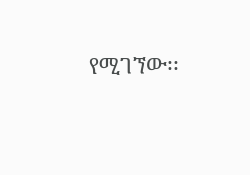የሚገኘው፡፡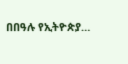በበዓሉ የኢትዮጵያ…